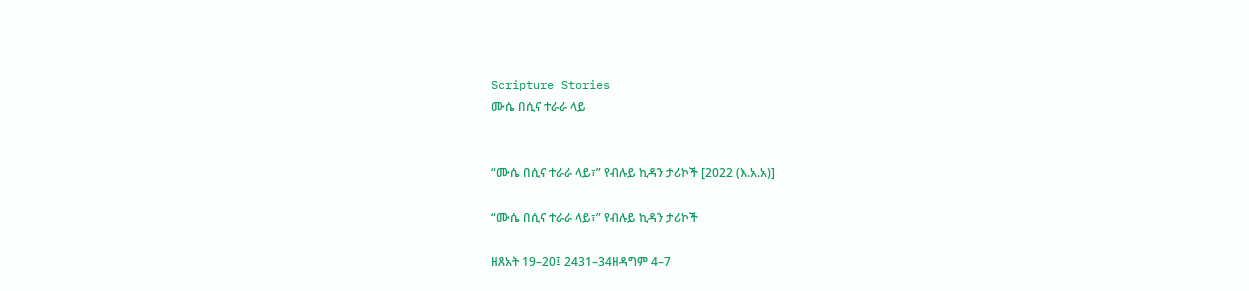Scripture Stories
ሙሴ በሲና ተራራ ላይ


“ሙሴ በሲና ተራራ ላይ፣” የብሉይ ኪዳን ታሪኮች [2022 (እ.አ.አ)]

“ሙሴ በሲና ተራራ ላይ፣” የብሉይ ኪዳን ታሪኮች

ዘጸአት 19–20፤ 2431–34ዘዳግም 4–7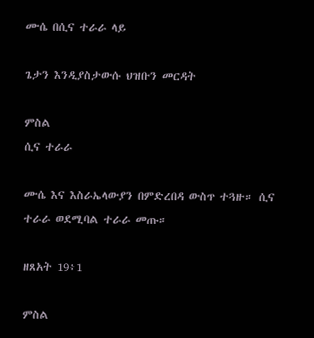ሙሴ በሲና ተራራ ላይ

ጌታን እንዲያስታውሱ ህዝቡን መርዳት

ምስል
ሲና ተራራ

ሙሴ እና እስራኤላውያን በምድረበዳ ውስጥ ተጓዙ። ሲና ተራራ ወደሚባል ተራራ መጡ።

ዘጸአት 19፥1

ምስል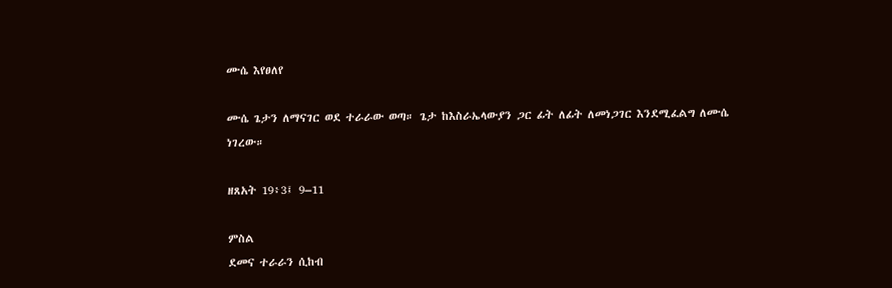ሙሴ እየፀለየ

ሙሴ ጌታን ለማናገር ወደ ተራራው ወጣ። ጌታ ከእስራኤላውያን ጋር ፊት ለፊት ለመነጋገር እንደሚፈልግ ለሙሴ ነገረው።

ዘጸአት 19፥3፤ 9–11

ምስል
ደመና ተራራን ሲከብ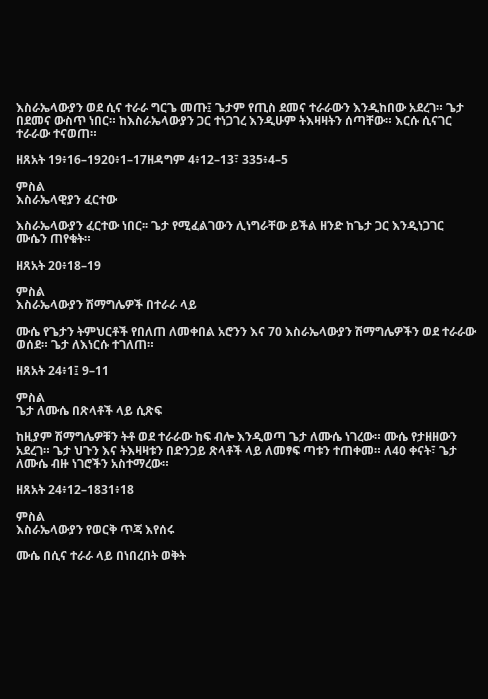እስራኤላውያን ወደ ሲና ተራራ ግርጌ መጡ፤ ጌታም የጢስ ደመና ተራራውን እንዲከበው አደረገ። ጌታ በደመና ውስጥ ነበር። ከእስራኤላውያን ጋር ተነጋገረ እንዲሁም ትእዛዛትን ሰጣቸው። እርሱ ሲናገር ተራራው ተናወጠ።

ዘጸአት 19፥16–1920፥1–17ዘዳግም 4፥12–13፣ 335፥4–5

ምስል
እስራኤላዊያን ፈርተው

እስራኤላውያን ፈርተው ነበር፡፡ ጌታ የሚፈልገውን ሊነግራቸው ይችል ዘንድ ከጌታ ጋር እንዲነጋገር ሙሴን ጠየቁት።

ዘጸአት 20፥18–19

ምስል
እስራኤላውያን ሽማግሌዎች በተራራ ላይ

ሙሴ የጌታን ትምህርቶች የበለጠ ለመቀበል አሮንን እና 70 እስራኤላውያን ሽማግሌዎችን ወደ ተራራው ወሰደ። ጌታ ለእነርሱ ተገለጠ።

ዘጸአት 24፥1፤ 9–11

ምስል
ጌታ ለሙሴ በጽላቶች ላይ ሲጽፍ

ከዚያም ሽማግሌዎቹን ትቶ ወደ ተራራው ከፍ ብሎ እንዲወጣ ጌታ ለሙሴ ነገረው። ሙሴ የታዘዘውን አደረገ። ጌታ ህጉን እና ትእዛዛቱን በድንጋይ ጽላቶች ላይ ለመፃፍ ጣቱን ተጠቀመ። ለ40 ቀናት፣ ጌታ ለሙሴ ብዙ ነገሮችን አስተማረው።

ዘጸአት 24፥12–1831፥18

ምስል
እስራኤላውያን የወርቅ ጥጃ እየሰሩ

ሙሴ በሲና ተራራ ላይ በነበረበት ወቅት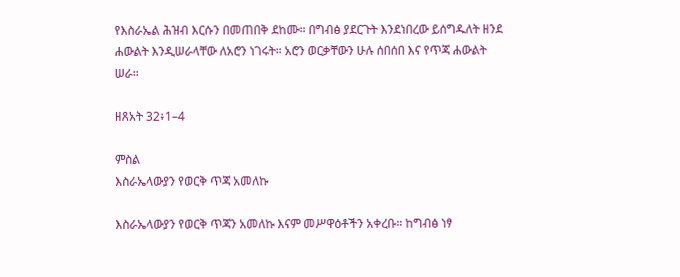የእስራኤል ሕዝብ እርሱን በመጠበቅ ደከሙ። በግብፅ ያደርጉት እንደነበረው ይሰግዱለት ዘንደ ሐውልት እንዲሠራላቸው ለአሮን ነገሩት። አሮን ወርቃቸውን ሁሉ ሰበሰበ እና የጥጃ ሐውልት ሠራ።

ዘጸአት 32፥1–4

ምስል
እስራኤላውያን የወርቅ ጥጃ አመለኩ

እስራኤላውያን የወርቅ ጥጃን አመለኩ እናም መሥዋዕቶችን አቀረቡ። ከግብፅ ነፃ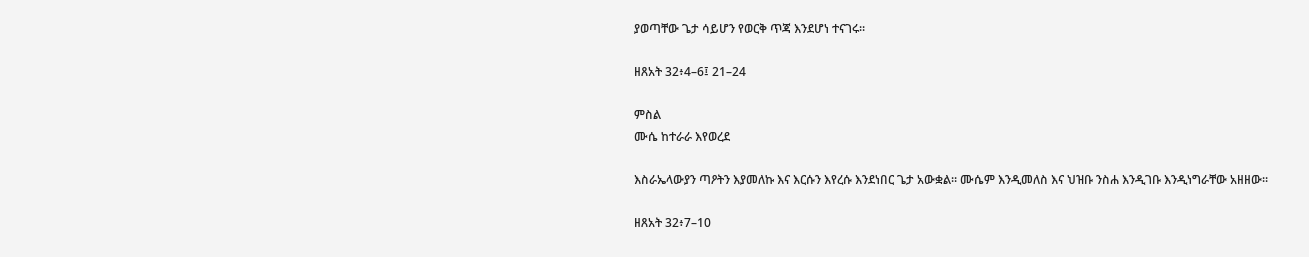ያወጣቸው ጌታ ሳይሆን የወርቅ ጥጃ እንደሆነ ተናገሩ።

ዘጸአት 32፥4–6፤ 21–24

ምስል
ሙሴ ከተራራ እየወረደ

እስራኤላውያን ጣዖትን እያመለኩ እና እርሱን እየረሱ እንደነበር ጌታ አውቋል። ሙሴም እንዲመለስ እና ህዝቡ ንስሐ እንዲገቡ እንዲነግራቸው አዘዘው።

ዘጸአት 32፥7–10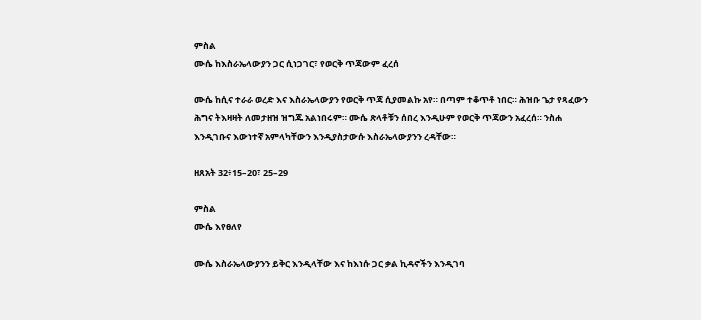ምስል
ሙሴ ከእስራኤላውያን ጋር ሲነጋገር፣ የወርቅ ጥጃውም ፈረሰ

ሙሴ ከሲና ተራራ ወረድ እና እስራኤላውያን የወርቅ ጥጃ ሲያመልኩ አየ። በጣም ተቆጥቶ ነበር። ሕዝቡ ጌታ የጻፈውን ሕግና ትእዛዛት ለመታዘዝ ዝግጁ አልነበሩም። ሙሴ ጽላቶቹን ሰበረ እንዲሁም የወርቅ ጥጃውን አፈረሰ። ንስሐ እንዲገቡና እውነተኛ አምላካቸውን እንዲያስታውሱ እስራኤላውያንን ረዳቸው።

ዘጸአት 32፥15–20፣ 25–29

ምስል
ሙሴ እየፀለየ

ሙሴ እስራኤላውያንን ይቅር እንዲላቸው እና ከእነሱ ጋር ቃል ኪዳኖችን እንዲገባ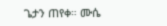ጌታን ጠየቀ። ሙሴ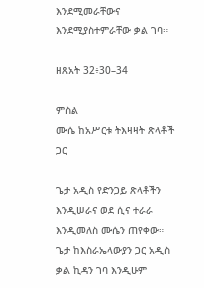እንደሚመራቸውና እንደሚያስተምራቸው ቃል ገባ።

ዘጸአት 32፥30–34

ምስል
ሙሴ ከአሥርቱ ትእዛዛት ጽላቶች ጋር

ጌታ አዲስ የድንጋይ ጽላቶችን እንዲሠራና ወደ ሲና ተራራ እንዲመለስ ሙሴን ጠየቀው። ጌታ ከእስራኤላውያን ጋር አዲስ ቃል ኪዳን ገባ እንዲሁም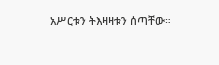አሥርቱን ትእዛዛቱን ሰጣቸው።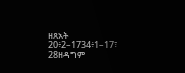ዘጸአት 20፥2–1734፥1–17፣ 28ዘዳግም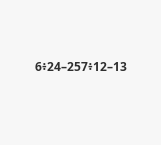6፥24–257፥12–13